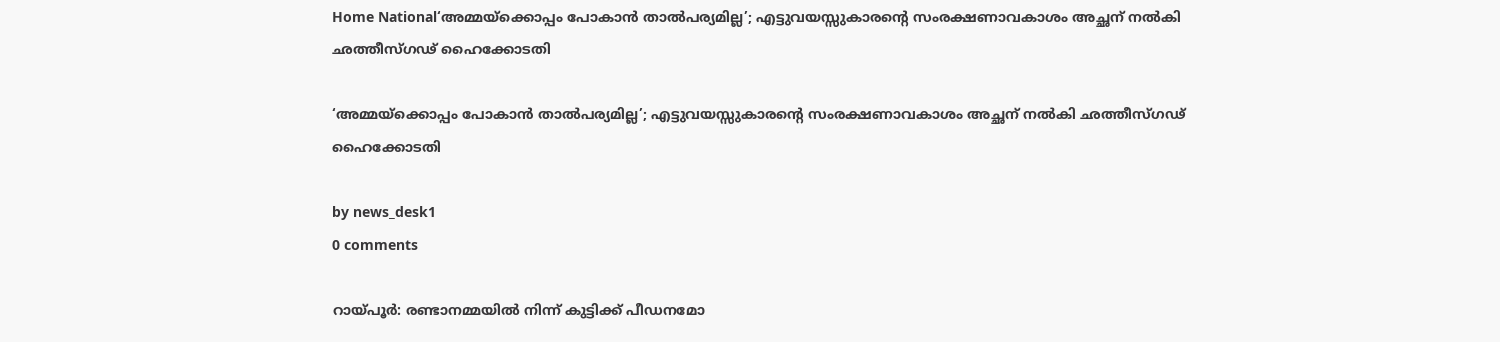Home National‘അമ്മയ്‌ക്കൊപ്പം പോകാൻ താൽപര്യമില്ല’; എട്ടുവയസ്സുകാരന്റെ സംരക്ഷണാവകാശം അച്ഛന് നൽകി ഛത്തീസ്ഗഢ് ഹൈക്കോടതി

‘അമ്മയ്‌ക്കൊപ്പം പോകാൻ താൽപര്യമില്ല’; എട്ടുവയസ്സുകാരന്റെ സംരക്ഷണാവകാശം അച്ഛന് നൽകി ഛത്തീസ്ഗഢ് ഹൈക്കോടതി

by news_desk1
0 comments

റായ്‌പൂർ: രണ്ടാനമ്മയിൽ നിന്ന് കുട്ടിക്ക് പീഡനമോ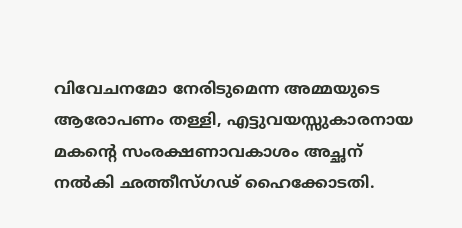വിവേചനമോ നേരിടുമെന്ന അമ്മയുടെ ആരോപണം തള്ളി, എട്ടുവയസ്സുകാരനായ മകന്റെ സംരക്ഷണാവകാശം അച്ഛന് നൽകി ഛത്തീസ്ഗഢ് ഹൈക്കോടതി.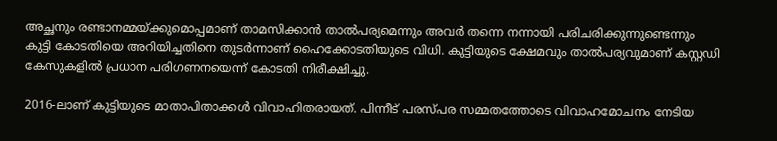അച്ഛനും രണ്ടാനമ്മയ്ക്കുമൊപ്പമാണ് താമസിക്കാൻ താൽപര്യമെന്നും അവർ തന്നെ നന്നായി പരിചരിക്കുന്നുണ്ടെന്നും കുട്ടി കോടതിയെ അറിയിച്ചതിനെ തുടർന്നാണ് ഹൈക്കോടതിയുടെ വിധി. കുട്ടിയുടെ ക്ഷേമവും താൽപര്യവുമാണ് കസ്റ്റഡി കേസുകളിൽ പ്രധാന പരിഗണനയെന്ന് കോടതി നിരീക്ഷിച്ചു.

2016-ലാണ് കുട്ടിയുടെ മാതാപിതാക്കൾ വിവാഹിതരായത്. പിന്നീട് പരസ്പര സമ്മതത്തോടെ വിവാഹമോചനം നേടിയ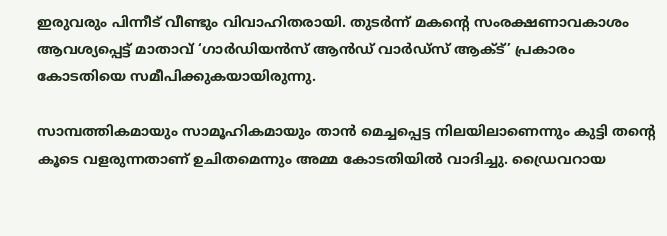ഇരുവരും പിന്നീട് വീണ്ടും വിവാഹിതരായി. തുടർന്ന് മകന്റെ സംരക്ഷണാവകാശം ആവശ്യപ്പെട്ട് മാതാവ് ‘ഗാർഡിയൻസ് ആൻഡ് വാർഡ്സ് ആക്ട്’ പ്രകാരം കോടതിയെ സമീപിക്കുകയായിരുന്നു.

സാമ്പത്തികമായും സാമൂഹികമായും താൻ മെച്ചപ്പെട്ട നിലയിലാണെന്നും കുട്ടി തന്റെ കൂടെ വളരുന്നതാണ് ഉചിതമെന്നും അമ്മ കോടതിയിൽ വാദിച്ചു. ഡ്രൈവറായ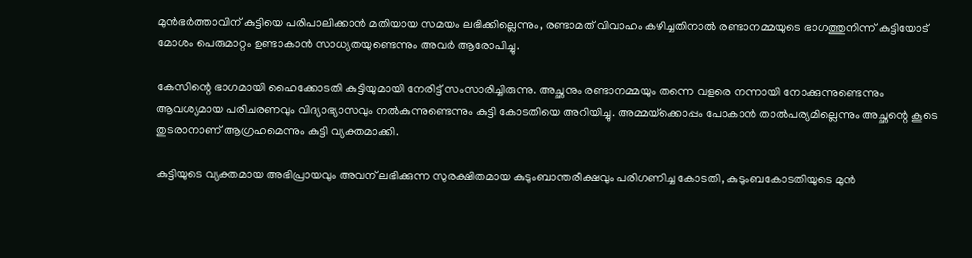മുൻഭർത്താവിന് കുട്ടിയെ പരിപാലിക്കാൻ മതിയായ സമയം ലഭിക്കില്ലെന്നും, രണ്ടാമത് വിവാഹം കഴിച്ചതിനാൽ രണ്ടാനമ്മയുടെ ഭാഗത്തുനിന്ന് കുട്ടിയോട് മോശം പെരുമാറ്റം ഉണ്ടാകാൻ സാധ്യതയുണ്ടെന്നും അവർ ആരോപിച്ചു.

കേസിന്റെ ഭാഗമായി ഹൈക്കോടതി കുട്ടിയുമായി നേരിട്ട് സംസാരിച്ചിരുന്നു. അച്ഛനും രണ്ടാനമ്മയും തന്നെ വളരെ നന്നായി നോക്കുന്നുണ്ടെന്നും ആവശ്യമായ പരിചരണവും വിദ്യാഭ്യാസവും നൽകുന്നുണ്ടെന്നും കുട്ടി കോടതിയെ അറിയിച്ചു. അമ്മയ്‌ക്കൊപ്പം പോകാൻ താൽപര്യമില്ലെന്നും അച്ഛന്റെ കൂടെ തുടരാനാണ് ആഗ്രഹമെന്നും കുട്ടി വ്യക്തമാക്കി.

കുട്ടിയുടെ വ്യക്തമായ അഭിപ്രായവും അവന് ലഭിക്കുന്ന സുരക്ഷിതമായ കുടുംബാന്തരീക്ഷവും പരിഗണിച്ച കോടതി, കുടുംബകോടതിയുടെ മുൻ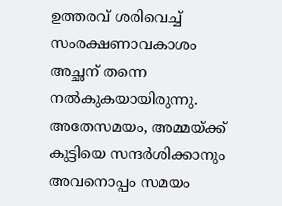ഉത്തരവ് ശരിവെച്ച് സംരക്ഷണാവകാശം അച്ഛന് തന്നെ നൽകുകയായിരുന്നു. അതേസമയം, അമ്മയ്ക്ക് കുട്ടിയെ സന്ദർശിക്കാനും അവനൊപ്പം സമയം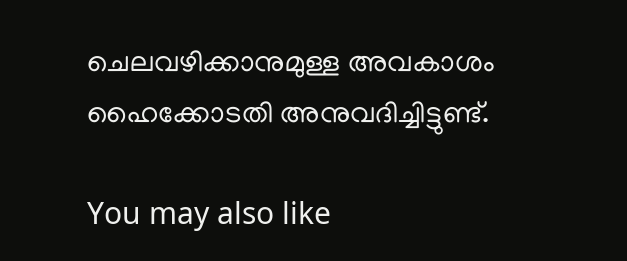ചെലവഴിക്കാനുമുള്ള അവകാശം ഹൈക്കോടതി അനുവദിച്ചിട്ടുണ്ട്.

You may also like